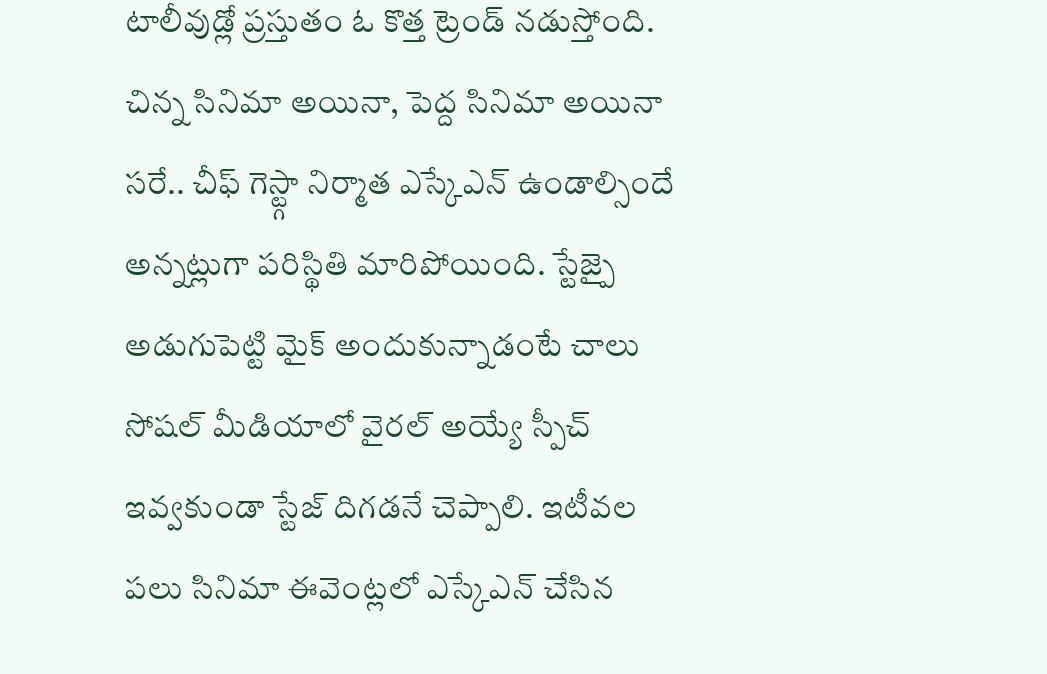టాలీవుడ్లో ప్రస్తుతం ఓ కొత్త ట్రెండ్ నడుస్తోంది. చిన్న సినిమా అయినా, పెద్ద సినిమా అయినా సరే.. చీఫ్ గెస్ట్గా నిర్మాత ఎస్కేఎన్ ఉండాల్సిందే అన్నట్లుగా పరిస్థితి మారిపోయింది. స్టేజ్పై అడుగుపెట్టి మైక్ అందుకున్నాడంటే చాలు సోషల్ మీడియాలో వైరల్ అయ్యే స్పీచ్ ఇవ్వకుండా స్టేజ్ దిగడనే చెప్పాలి. ఇటీవల పలు సినిమా ఈవెంట్లలో ఎస్కేఎన్ చేసిన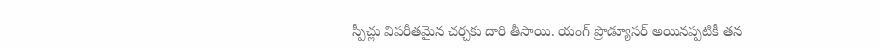స్పీచ్లు విపరీతమైన చర్చకు దారి తీసాయి. యంగ్ ప్రొడ్యూసర్ అయినప్పటికీ తన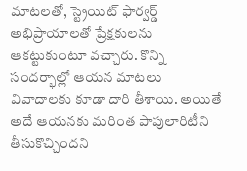మాటలతో, స్ట్రెయిట్ ఫార్వర్డ్ అభిప్రాయాలతో ప్రేక్షకులను ఆకట్టుకుంటూ వచ్చారు. కొన్ని సందర్భాల్లో ఆయన మాటలు వివాదాలకు కూడా దారి తీశాయి. అయితే అదే ఆయనకు మరింత పాపులారిటీని తీసుకొచ్చిందని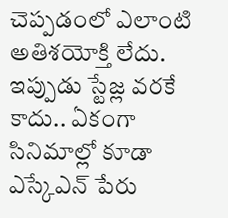చెప్పడంలో ఎలాంటి అతిశయోక్తి లేదు.
ఇప్పుడు స్టేజ్ల వరకే కాదు.. ఏకంగా సినిమాల్లో కూడా ఎస్కేఎన్ పేరు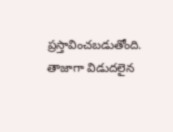ప్రస్తావించబడుతోంది. తాజాగా విడుదలైన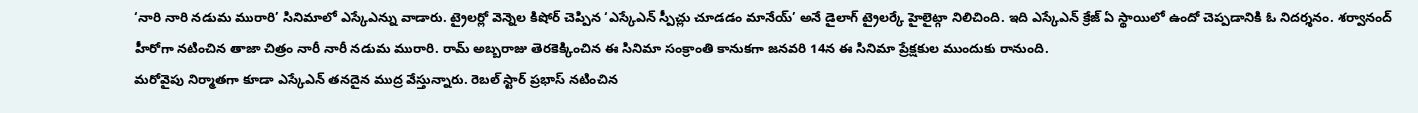‘నారి నారి నడుమ మురారి’ సినిమాలో ఎస్కేఎన్ను వాడారు. ట్రైలర్లో వెన్నెల కిషోర్ చెప్పిన ‘ఎస్కేఎన్ స్పీచ్లు చూడడం మానేయ్’ అనే డైలాగ్ ట్రైలర్కే హైలైట్గా నిలిచింది. ఇది ఎస్కేఎన్ క్రేజ్ ఏ స్థాయిలో ఉందో చెప్పడానికి ఓ నిదర్శనం. శర్వానంద్ హీరోగా నటించిన తాజా చిత్రం నారీ నారీ నడుమ మురారి. రామ్ అబ్బరాజు తెరకెక్కించిన ఈ సినిమా సంక్రాంతి కానుకగా జనవరి 14న ఈ సినిమా ప్రేక్షకుల ముందుకు రానుంది.
మరోవైపు నిర్మాతగా కూడా ఎస్కేఎన్ తనదైన ముద్ర వేస్తున్నారు. రెబల్ స్టార్ ప్రభాస్ నటించిన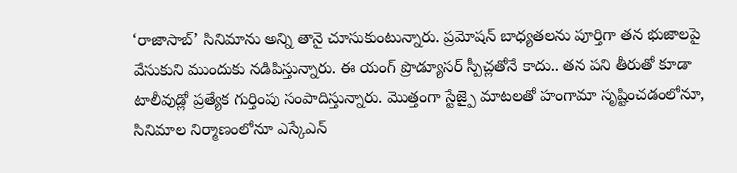‘రాజాసాబ్’ సినిమాను అన్ని తానై చూసుకుంటున్నారు. ప్రమోషన్ బాధ్యతలను పూర్తిగా తన భుజాలపై వేసుకుని ముందుకు నడిపిస్తున్నారు. ఈ యంగ్ ప్రొడ్యూసర్ స్పీచ్లతోనే కాదు.. తన పని తీరుతో కూడా టాలీవుడ్లో ప్రత్యేక గుర్తింపు సంపాదిస్తున్నారు. మొత్తంగా స్టేజ్పై మాటలతో హంగామా సృష్టించడంలోనూ, సినిమాల నిర్మాణంలోనూ ఎస్కేఎన్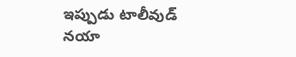ఇప్పుడు టాలీవుడ్ నయా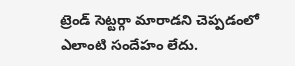ట్రెండ్ సెట్టర్గా మారాడని చెప్పడంలో ఎలాంటి సందేహం లేదు.